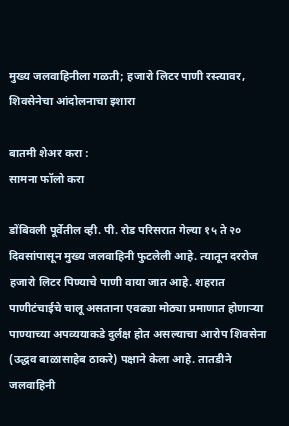मुख्य जलवाहिनीला गळती; हजारो लिटर पाणी रस्त्यावर, शिवसेनेचा आंदोलनाचा इशारा

बातमी शेअर करा :
सामना फॉलो करा

डोंबिवली पूर्वेतील व्ही. पी. रोड परिसरात गेल्या १५ ते २० दिवसांपासून मुख्य जलवाहिनी फुटलेली आहे. त्यातून दररोज हजारो लिटर पिण्याचे पाणी वाया जात आहे. शहरात पाणीटंचाईचे चालू असताना एवढ्या मोठ्या प्रमाणात होणाऱ्या पाण्याच्या अपव्ययाकडे दुर्लक्ष होत असल्याचा आरोप शिवसेना (उद्धव बाळासाहेब ठाकरे) पक्षाने केला आहे. तातडीने जलवाहिनी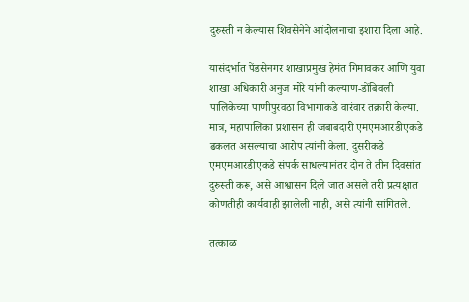दुरुस्ती न केल्यास शिवसेनेने आंदोलनाचा इशारा दिला आहे.

यासंदर्भात पेंडसेनगर शाखाप्रमुख हेमंत गिमावकर आणि युवा शाखा अधिकारी अनुज मोरे यांनी कल्याण-डोंबिवली पालिकेच्या पाणीपुरवठा विभागाकडे वारंवार तक्रारी केल्या. मात्र, महापालिका प्रशासन ही जबाबदारी एमएमआरडीएकडे ढकलत असल्याचा आरोप त्यांनी केला. दुसरीकडे एमएमआरडीएकडे संपर्क साधल्यानंतर दोन ते तीन दिवसांत दुरुस्ती करू, असे आश्वासन दिले जात असले तरी प्रत्यक्षात कोणतीही कार्यवाही झालेली नाही, असे त्यांनी सांगितले.

तत्काळ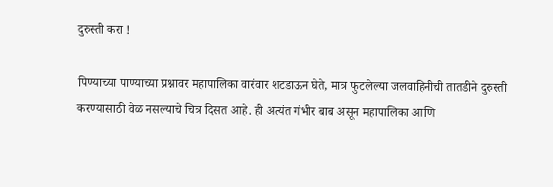दुरुस्ती करा !

पिण्याच्या पाण्याच्या प्रश्नावर महापालिका वारंवार शटडाऊन घेते, मात्र फुटलेल्या जलवाहिनीची तातडीने दुरुस्ती करण्यासाठी वेळ नसल्याचे चित्र दिसत आहे. ही अत्यंत गंभीर बाब असून महापालिका आणि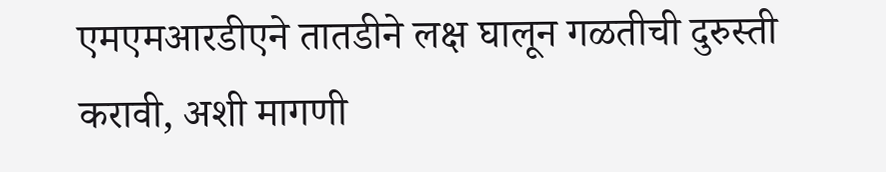एमएमआरडीएने तातडीने लक्ष घालून गळतीची दुरुस्ती करावी, अशी मागणी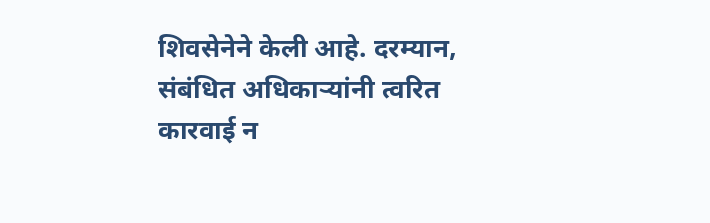शिवसेनेने केली आहे. दरम्यान, संबंधित अधिकाऱ्यांनी त्वरित कारवाई न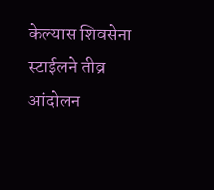केल्यास शिवसेना स्टाईलने तीव्र आंदोलन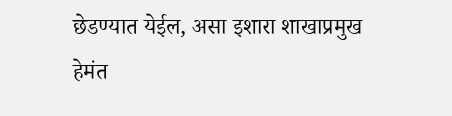छेडण्यात येईल, असा इशारा शाखाप्रमुख हेमंत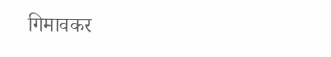गिमावकर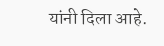यांनी दिला आहे.